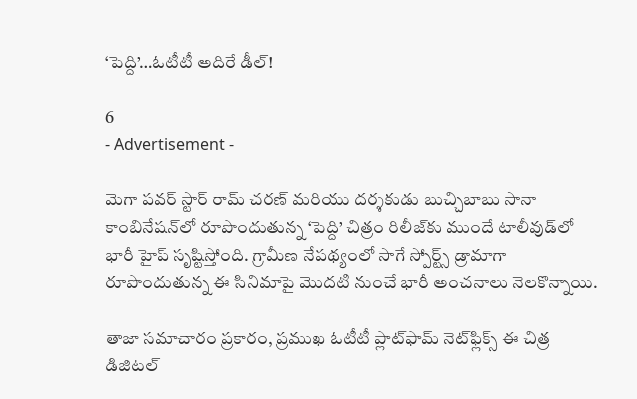‘పెద్ది’…ఓటీటీ అదిరే డీల్!

6
- Advertisement -

మెగా పవర్ స్టార్ రామ్ చరణ్ మరియు దర్శకుడు బుచ్చిబాబు సానా కాంబినేషన్‌లో రూపొందుతున్న ‘పెద్ది’ చిత్రం రిలీజ్‌కు ముందే టాలీవుడ్‌లో భారీ హైప్ సృష్టిస్తోంది. గ్రామీణ నేపథ్యంలో సాగే స్పోర్ట్స్ డ్రామాగా రూపొందుతున్న ఈ సినిమాపై మొదటి నుంచే భారీ అంచనాలు నెలకొన్నాయి.

తాజా సమాచారం ప్రకారం, ప్రముఖ ఓటీటీ ప్లాట్‌ఫామ్ నెట్‌ఫ్లిక్స్ ఈ చిత్ర డిజిటల్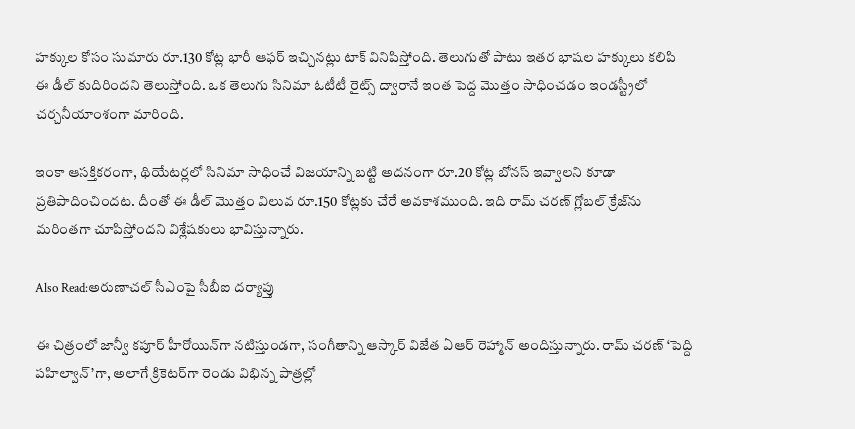హక్కుల కోసం సుమారు రూ.130 కోట్ల భారీ ఆఫర్ ఇచ్చినట్లు టాక్ వినిపిస్తోంది. తెలుగుతో పాటు ఇతర భాషల హక్కులు కలిపి ఈ డీల్ కుదిరిందని తెలుస్తోంది. ఒక తెలుగు సినిమా ఓటీటీ రైట్స్ ద్వారానే ఇంత పెద్ద మొత్తం సాధించడం ఇండస్ట్రీలో చర్చనీయాంశంగా మారింది.

ఇంకా ఆసక్తికరంగా, థియేటర్లలో సినిమా సాధించే విజయాన్ని బట్టి అదనంగా రూ.20 కోట్ల బోనస్ ఇవ్వాలని కూడా ప్రతిపాదించిందట. దీంతో ఈ డీల్ మొత్తం విలువ రూ.150 కోట్లకు చేరే అవకాశముంది. ఇది రామ్ చరణ్ గ్లోబల్ క్రేజ్‌ను మరింతగా చూపిస్తోందని విశ్లేషకులు భావిస్తున్నారు.

Also Read:అరుణాచల్ సీఎంపై సీబీఐ దర్యాప్తు

ఈ చిత్రంలో జాన్వీ కపూర్ హీరోయిన్‌గా నటిస్తుండగా, సంగీతాన్ని ఆస్కార్ విజేత ఏఆర్ రెహ్మాన్ అందిస్తున్నారు. రామ్ చరణ్ ‘పెద్ది పహిల్వాన్’గా, అలాగే క్రికెటర్‌గా రెండు విభిన్న పాత్రల్లో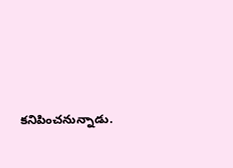కనిపించనున్నాడు.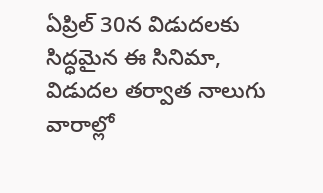ఏప్రిల్ 30న విడుదలకు సిద్ధమైన ఈ సినిమా, విడుదల తర్వాత నాలుగు వారాల్లో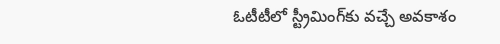ఓటీటీలో స్ట్రీమింగ్‌కు వచ్చే అవకాశం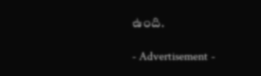ఉంది.

- Advertisement -